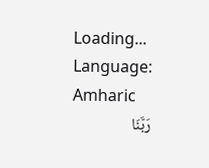Loading...
Language: Amharic
رَبَّنَا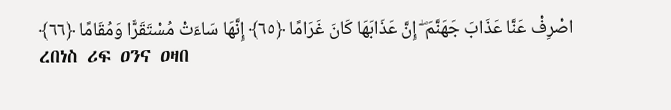اصْرِفْ عَنَّا عَذَابَ جَهَنَّمَ ۖ إِنَّ عَذَابَهَا كَانَ غَرَامًا ﴿٦٥﴾ إِنَّهَا سَاءَتْ مُسْتَقَرًّا وَمُقَامًا ﴿٦٦﴾
ረበነስ ሪፍ ዐንና ዐዛበ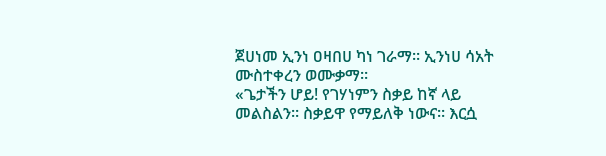ጀሀነመ ኢንነ ዐዛበሀ ካነ ገራማ። ኢንነሀ ሳአት ሙስተቀረን ወሙቃማ።
«ጌታችን ሆይ! የገሃነምን ስቃይ ከኛ ላይ መልስልን። ስቃይዋ የማይለቅ ነውና። እርሷ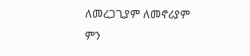ለመረጋጊያም ለመኖሪያም ምን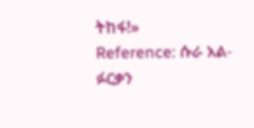ትከፋ!»
Reference: ሱራ አል-ፉርቃን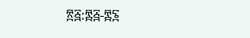፳፭:፷፭-፷፮